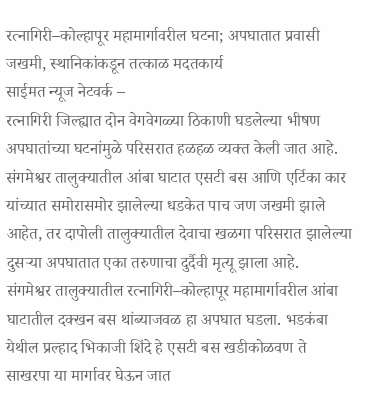रत्नागिरी–कोल्हापूर महामार्गावरील घटना; अपघातात प्रवासी जखमी, स्थानिकांकडून तत्काळ मदतकार्य
साईमत न्यूज नेटवर्क –
रत्नागिरी जिल्ह्यात दोन वेगवेगळ्या ठिकाणी घडलेल्या भीषण अपघातांच्या घटनांमुळे परिसरात हळहळ व्यक्त केली जात आहे. संगमेश्वर तालुक्यातील आंबा घाटात एसटी बस आणि एर्टिका कार यांच्यात समोरासमोर झालेल्या धडकेत पाच जण जखमी झाले आहेत, तर दापोली तालुक्यातील देवाचा खळगा परिसरात झालेल्या दुसऱ्या अपघातात एका तरुणाचा दुर्दैवी मृत्यू झाला आहे.
संगमेश्वर तालुक्यातील रत्नागिरी–कोल्हापूर महामार्गावरील आंबा घाटातील दक्खन बस थांब्याजवळ हा अपघात घडला. भडकंबा येथील प्रल्हाद भिकाजी शिंदे हे एसटी बस खडीकोळवण ते साखरपा या मार्गावर घेऊन जात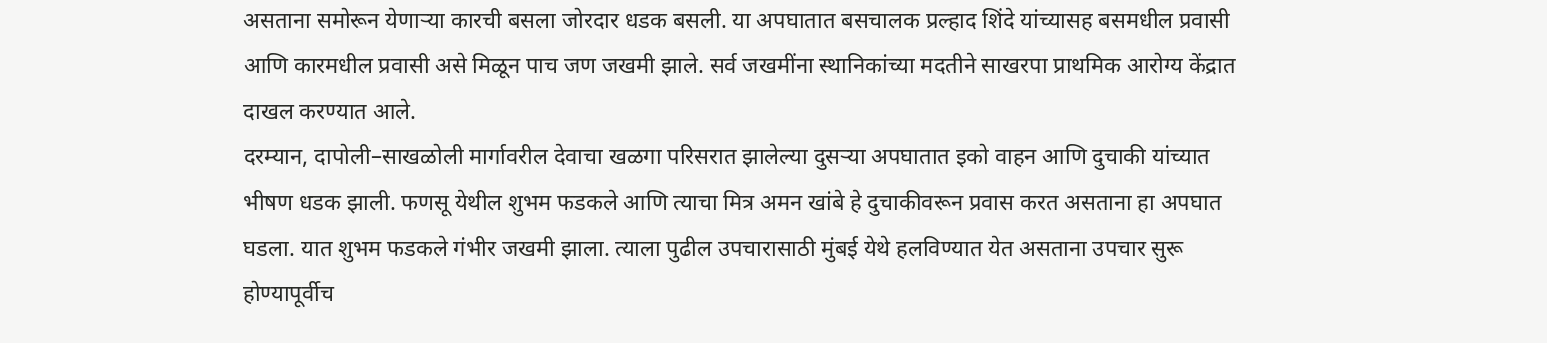असताना समोरून येणाऱ्या कारची बसला जोरदार धडक बसली. या अपघातात बसचालक प्रल्हाद शिंदे यांच्यासह बसमधील प्रवासी आणि कारमधील प्रवासी असे मिळून पाच जण जखमी झाले. सर्व जखमींना स्थानिकांच्या मदतीने साखरपा प्राथमिक आरोग्य केंद्रात दाखल करण्यात आले.
दरम्यान, दापोली–साखळोली मार्गावरील देवाचा खळगा परिसरात झालेल्या दुसऱ्या अपघातात इको वाहन आणि दुचाकी यांच्यात भीषण धडक झाली. फणसू येथील शुभम फडकले आणि त्याचा मित्र अमन खांबे हे दुचाकीवरून प्रवास करत असताना हा अपघात घडला. यात शुभम फडकले गंभीर जखमी झाला. त्याला पुढील उपचारासाठी मुंबई येथे हलविण्यात येत असताना उपचार सुरू होण्यापूर्वीच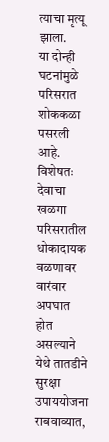त्याचा मृत्यू झाला.
या दोन्ही घटनांमुळे परिसरात शोककळा पसरली आहे. विशेषतः देवाचा खळगा परिसरातील धोकादायक वळणावर वारंवार अपघात होत असल्याने येथे तातडीने सुरक्षा उपाययोजना राबवाव्यात,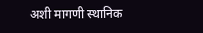अशी मागणी स्थानिक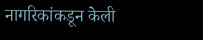नागरिकांकडून केली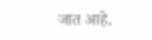जात आहे.